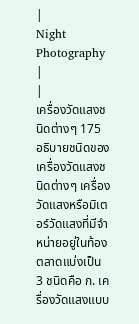|
Night
Photography
|
|
เครื่องวัดแสงชนิดต่างๆ 175 อธิบายชนิดของเครื่องวัดแสงชนิดต่างๆ เครื่องวัดแสงหรือมิเตอร์วัดแสงที่มีจำหน่ายอยู่ในท้องตลาดแบ่งเป็น 3 ชนิดคือ ก. เครื่องวัดแสงแบบ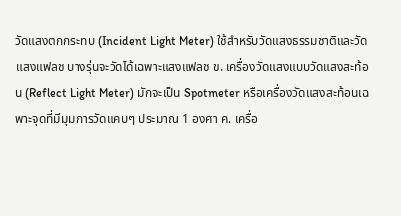วัดแสงตกกระทบ (Incident Light Meter) ใช้สำหรับวัดแสงธรรมชาติและวัดแสงแฟลช บางรุ่นจะวัดได้เฉพาะแสงแฟลช ข. เครื่องวัดแสงแบบวัดแสงสะท้อน (Reflect Light Meter) มักจะเป็น Spotmeter หรือเครื่องวัดแสงสะท้อนเฉพาะจุดที่มีมุมการวัดแคบๆ ประมาณ 1 องศา ค. เครื่อ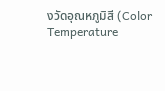งวัดอุณหภูมิสี (Color Temperature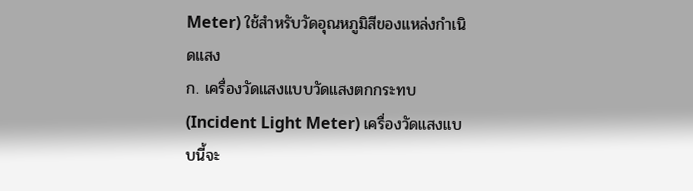Meter) ใช้สำหรับวัดอุณหภูมิสีของแหล่งกำเนิดแสง
ก. เครื่องวัดแสงแบบวัดแสงตกกระทบ (Incident Light Meter) เครื่องวัดแสงแบบนี้จะ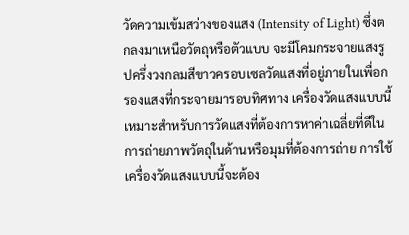วัดความเข้มสว่างของแสง (Intensity of Light) ซึ่งตกลงมาเหนือวัตถุหรือตัวแบบ จะมีโคมกระจายแสงรูปครึ่งวงกลมสีขาวครอบเซลวัดแสงที่อยู่ภายในเพื่อกรองแสงที่กระจายมารอบทิศทาง เครื่องวัดแสงแบบนี้เหมาะสำหรับการวัดแสงที่ต้องการหาค่าเฉลี่ยที่ดีในการถ่ายภาพวัตถุในด้านหรือมุมที่ต้องการถ่าย การใช้เครื่องวัดแสงแบบนี้จะต้อง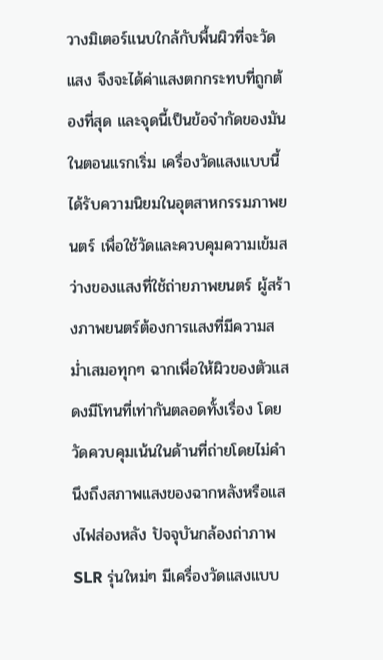วางมิเตอร์แนบใกล้กับพื้นผิวที่จะวัดแสง จึงจะได้ค่าแสงตกกระทบที่ถูกต้องที่สุด และจุดนี้เป็นข้อจำกัดของมัน ในตอนแรกเริ่ม เครื่องวัดแสงแบบนี้ได้รับความนิยมในอุตสาหกรรมภาพยนตร์ เพื่อใช้วัดและควบคุมความเข้มสว่างของแสงที่ใช้ถ่ายภาพยนตร์ ผู้สร้างภาพยนตร์ต้องการแสงที่มีความสม่ำเสมอทุกๆ ฉากเพื่อให้ผิวของตัวแสดงมีโทนที่เท่ากันตลอดทั้งเรื่อง โดยวัดควบคุมเน้นในด้านที่ถ่ายโดยไม่คำนึงถึงสภาพแสงของฉากหลังหรือแสงไฟส่องหลัง ปัจจุบันกล้องถ่าภาพ SLR รุ่นใหม่ๆ มีเครื่องวัดแสงแบบ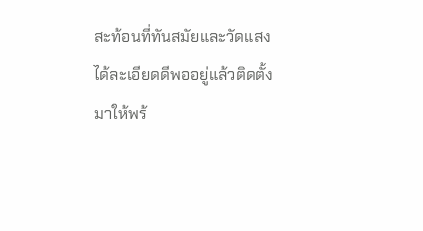สะท้อนที่ทันสมัยและวัดแสงได้ละเอียดดีพออยู่แล้วติดตั้งมาให้พร้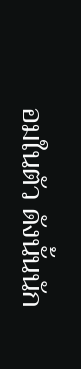อมในตัว ดังนั้นนัก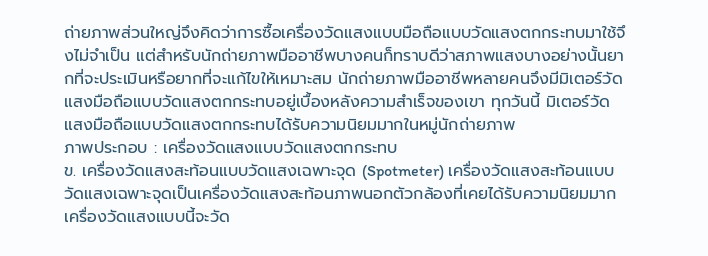ถ่ายภาพส่วนใหญ่จึงคิดว่าการซื้อเครื่องวัดแสงแบบมือถือแบบวัดแสงตกกระทบมาใช้จึงไม่จำเป็น แต่สำหรับนักถ่ายภาพมืออาชีพบางคนก็ทราบดีว่าสภาพแสงบางอย่างนั้นยากที่จะประเมินหรือยากที่จะแก้ไขให้เหมาะสม นักถ่ายภาพมืออาชีพหลายคนจึงมีมิเตอร์วัดแสงมือถือแบบวัดแสงตกกระทบอยู่เบื้องหลังความสำเร็จของเขา ทุกวันนี้ มิเตอร์วัดแสงมือถือแบบวัดแสงตกกระทบได้รับความนิยมมากในหมู่นักถ่ายภาพ
ภาพประกอบ : เครื่องวัดแสงแบบวัดแสงตกกระทบ
ข. เครื่องวัดแสงสะท้อนแบบวัดแสงเฉพาะจุด (Spotmeter) เครื่องวัดแสงสะท้อนแบบวัดแสงเฉพาะจุดเป็นเครื่องวัดแสงสะท้อนภาพนอกตัวกล้องที่เคยได้รับความนิยมมาก เครื่องวัดแสงแบบนี้จะวัด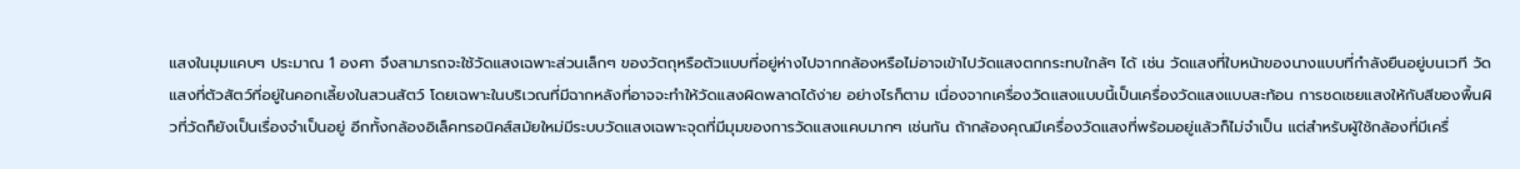แสงในมุมแคบๆ ประมาณ 1 องศา จึงสามารถจะใช้วัดแสงเฉพาะส่วนเล็กๆ ของวัตถุหรือตัวแบบที่อยู่ห่างไปจากกล้องหรือไม่อาจเข้าไปวัดแสงตกกระทบใกล้ๆ ได้ เช่น วัดแสงที่ใบหน้าของนางแบบที่กำลังยืนอยู่บนเวที วัดแสงที่ตัวสัตว์ที่อยู่ในคอกเลี้ยงในสวนสัตว์ โดยเฉพาะในบริเวณที่มีฉากหลังที่อาจจะทำให้วัดแสงผิดพลาดได้ง่าย อย่างไรก็ตาม เนื่องจากเครื่องวัดแสงแบบนี้เป็นเครื่องวัดแสงแบบสะท้อน การชดเชยแสงให้กับสีของพื้นผิวที่วัดก็ยังเป็นเรื่องจำเป็นอยู่ อีกทั้งกล้องอิเล็คทรอนิคส์สมัยใหม่มีระบบวัดแสงเฉพาะจุดที่มีมุมของการวัดแสงแคบมากๆ เช่นกัน ถ้ากล้องคุณมีเครื่องวัดแสงที่พร้อมอยู่แล้วก็ไม่จำเป็น แต่สำหรับผู้ใช้กล้องที่มีเครื่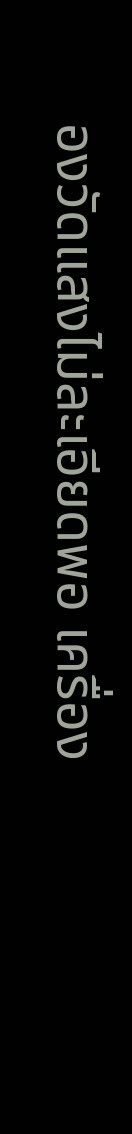องวัดแสงไม่ละเอียดพอ เครื่อง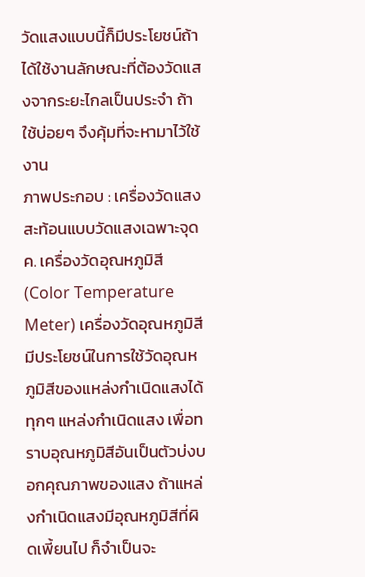วัดแสงแบบนี้ก็มีประโยชน์ถ้าได้ใช้งานลักษณะที่ต้องวัดแสงจากระยะไกลเป็นประจำ ถ้าใช้บ่อยๆ จึงคุ้มที่จะหามาไว้ใช้งาน
ภาพประกอบ : เครื่องวัดแสงสะท้อนแบบวัดแสงเฉพาะจุด
ค. เครื่องวัดอุณหภูมิสี (Color Temperature Meter) เครื่องวัดอุณหภูมิสีมีประโยชน์ในการใช้วัดอุณหภูมิสีของแหล่งกำเนิดแสงได้ทุกๆ แหล่งกำเนิดแสง เพื่อทราบอุณหภูมิสีอันเป็นตัวบ่งบอกคุณภาพของแสง ถ้าแหล่งกำเนิดแสงมีอุณหภูมิสีที่ผิดเพี้ยนไป ก็จำเป็นจะ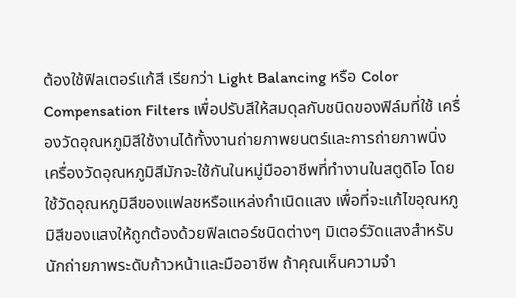ต้องใช้ฟิลเตอร์แก้สี เรียกว่า Light Balancing หรือ Color Compensation Filters เพื่อปรับสีให้สมดุลกับชนิดของฟิล์มที่ใช้ เครื่องวัดอุณหภูมิสีใช้งานได้ทั้งงานถ่ายภาพยนตร์และการถ่ายภาพนิ่ง เครื่องวัดอุณหภูมิสีมักจะใช้กันในหมู่มืออาชีพที่ทำงานในสตูดิโอ โดยใช้วัดอุณหภูมิสีของแฟลชหรือแหล่งกำเนิดแสง เพื่อที่จะแก้ไขอุณหภูมิสีของแสงให้ถูกต้องด้วยฟิลเตอร์ชนิดต่างๆ มิเตอร์วัดแสงสำหรับนักถ่ายภาพระดับก้าวหน้าและมืออาชีพ ถ้าคุณเห็นความจำ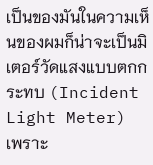เป็นของมันในความเห็นของผมก็น่าจะเป็นมิเตอร์วัดแสงแบบตกกระทบ (Incident Light Meter) เพราะ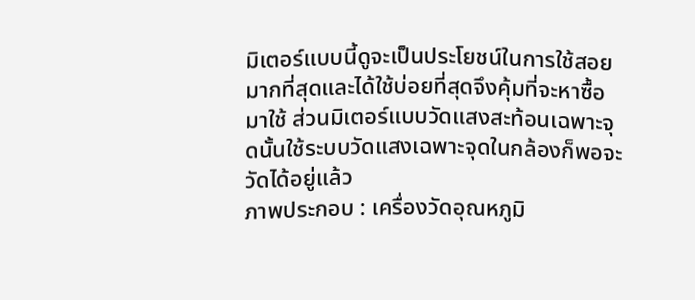มิเตอร์แบบนี้ดูจะเป็นประโยชน์ในการใช้สอยมากที่สุดและได้ใช้บ่อยที่สุดจึงคุ้มที่จะหาซื้อมาใช้ ส่วนมิเตอร์แบบวัดแสงสะท้อนเฉพาะจุดนั้นใช้ระบบวัดแสงเฉพาะจุดในกล้องก็พอจะวัดได้อยู่แล้ว
ภาพประกอบ : เครื่องวัดอุณหภูมิ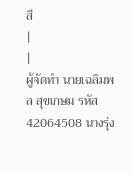สี
|
|
ผู้จัดทำ นายเฉลิมพล สุขเกษม รหัส 42064508 นางรุ่ง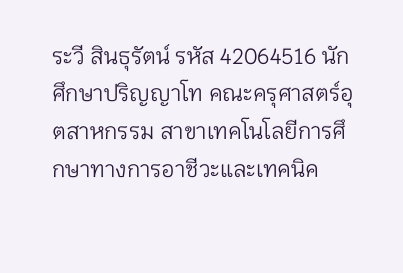ระวี สินธุรัตน์ รหัส 42064516 นักศึกษาปริญญาโท คณะครุศาสตร์อุตสาหกรรม สาขาเทคโนโลยีการศึกษาทางการอาชีวะและเทคนิค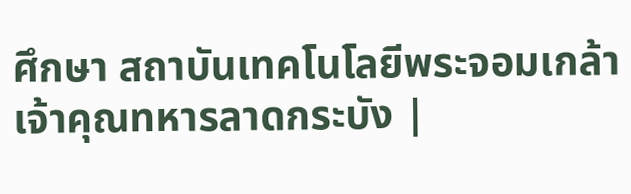ศึกษา สถาบันเทคโนโลยีพระจอมเกล้าเจ้าคุณทหารลาดกระบัง |